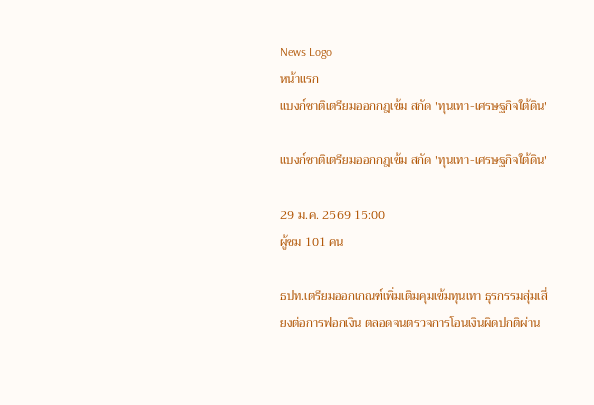News Logo
หน้าแรก
แบงก์ชาติเตรียมออกกฎเข้ม สกัด 'ทุนเทา-เศรษฐกิจใต้ดิน'

แบงก์ชาติเตรียมออกกฎเข้ม สกัด 'ทุนเทา-เศรษฐกิจใต้ดิน'

29 ม.ค. 2569 15:00
ผู้ชม 101 คน

ธปท.เตรียมออกเกณฑ์เพิ่มเติมคุมเข้มทุนเทา ธุรกรรมสุ่มเสี่ยงต่อการฟอกเงิน ตลอดจนตรวจการโอนเงินผิดปกติผ่าน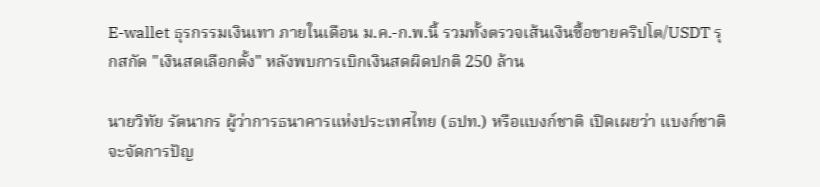E-wallet ธุรกรรมเงินเทา ภายในเดือน ม.ค.-ก.พ.นี้ รวมทั้งตรวจเส้นเงินซื้อขายคริปโต/USDT รุกสกัด "เงินสดเลือกตั้ง" หลังพบการเบิกเงินสดผิดปกติ 250 ล้าน

นายวิทัย รัตนากร ผู้ว่าการธนาคารแห่งประเทศไทย (ธปท.) หรือแบงก์ชาติ เปิดเผยว่า แบงก์ชาติจะจัดการปัญ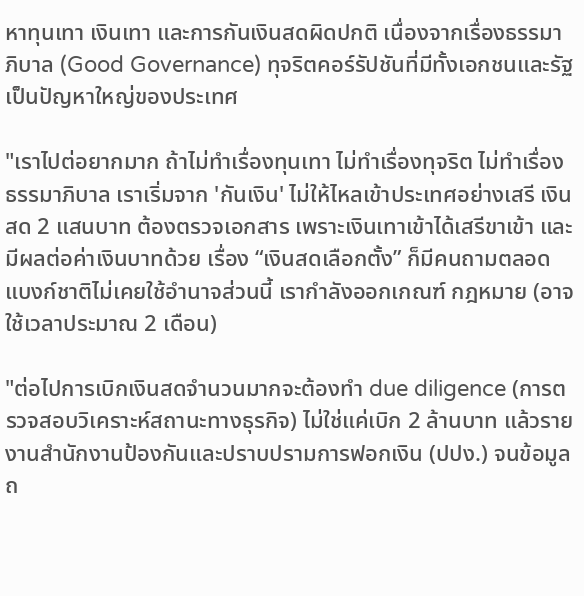หาทุนเทา เงินเทา และการกันเงินสดผิดปกติ เนื่องจากเรื่องธรรมาภิบาล (Good Governance) ทุจริตคอร์รัปชันที่มีทั้งเอกชนและรัฐเป็นปัญหาใหญ่ของประเทศ

"เราไปต่อยากมาก ถ้าไม่ทำเรื่องทุนเทา ไม่ทำเรื่องทุจริต ไม่ทำเรื่องธรรมาภิบาล เราเริ่มจาก 'กันเงิน' ไม่ให้ไหลเข้าประเทศอย่างเสรี เงินสด 2 แสนบาท ต้องตรวจเอกสาร เพราะเงินเทาเข้าได้เสรีขาเข้า และมีผลต่อค่าเงินบาทด้วย เรื่อง “เงินสดเลือกตั้ง” ก็มีคนถามตลอด แบงก์ชาติไม่เคยใช้อำนาจส่วนนี้ เรากำลังออกเกณฑ์ กฎหมาย (อาจใช้เวลาประมาณ 2 เดือน)

"ต่อไปการเบิกเงินสดจำนวนมากจะต้องทำ due diligence (การตรวจสอบวิเคราะห์สถานะทางธุรกิจ) ไม่ใช่แค่เบิก 2 ล้านบาท แล้วรายงานสำนักงานป้องกันและปราบปรามการฟอกเงิน (ปปง.) จนข้อมูลถ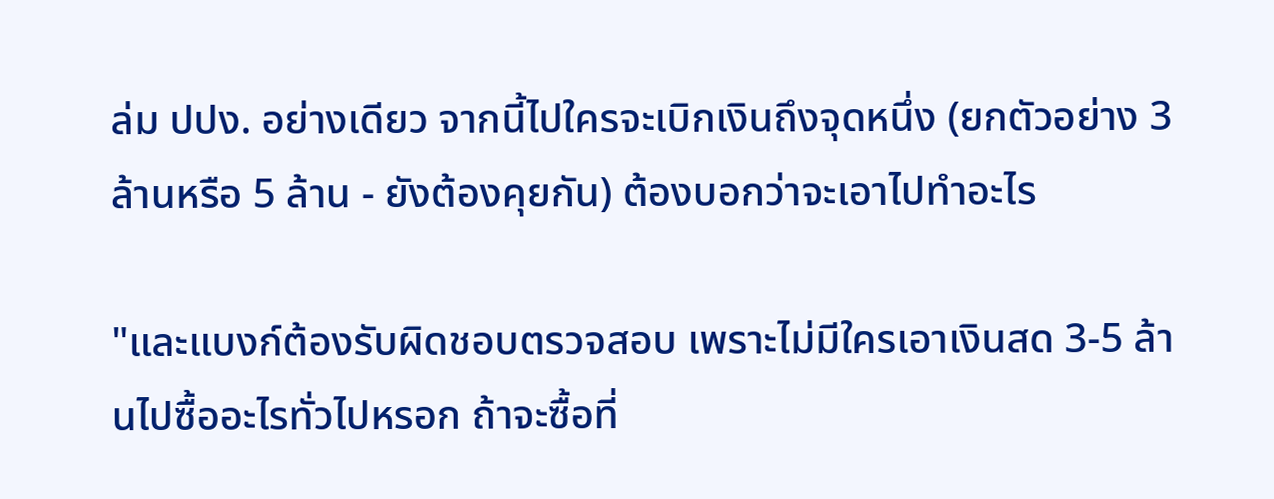ล่ม ปปง. อย่างเดียว จากนี้ไปใครจะเบิกเงินถึงจุดหนึ่ง (ยกตัวอย่าง 3 ล้านหรือ 5 ล้าน - ยังต้องคุยกัน) ต้องบอกว่าจะเอาไปทำอะไร

"และแบงก์ต้องรับผิดชอบตรวจสอบ เพราะไม่มีใครเอาเงินสด 3-5 ล้านไปซื้ออะไรทั่วไปหรอก ถ้าจะซื้อที่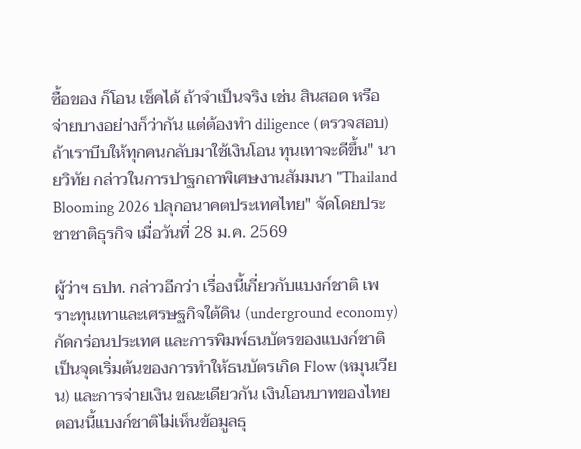ซื้อของ ก็โอน เช็คได้ ถ้าจำเป็นจริง เช่น สินสอด หรือจ่ายบางอย่างก็ว่ากัน แต่ต้องทำ diligence (ตรวจสอบ) ถ้าเราบีบให้ทุกคนกลับมาใช้เงินโอน ทุนเทาจะดีขึ้น" นายวิทัย กล่าวในการปาฐกถาพิเศษงานสัมมนา "Thailand Blooming 2026 ปลุกอนาคตประเทศไทย" จัดโดยประชาชาติธุรกิจ เมื่อวันที่ 28 ม.ค. 2569

ผู้ว่าฯ ธปท. กล่าวอีกว่า เรื่องนี้เกี่ยวกับแบงก์ชาติ เพราะทุนเทาและเศรษฐกิจใต้ดิน (underground economy) กัดกร่อนประเทศ และการพิมพ์ธนบัตรของแบงก์ชาติเป็นจุดเริ่มต้นของการทำให้ธนบัตรเกิด Flow (หมุนเวียน) และการจ่ายเงิน ขณะเดียวกัน เงินโอนบาทของไทยตอนนี้แบงก์ชาติไม่เห็นข้อมูลธุ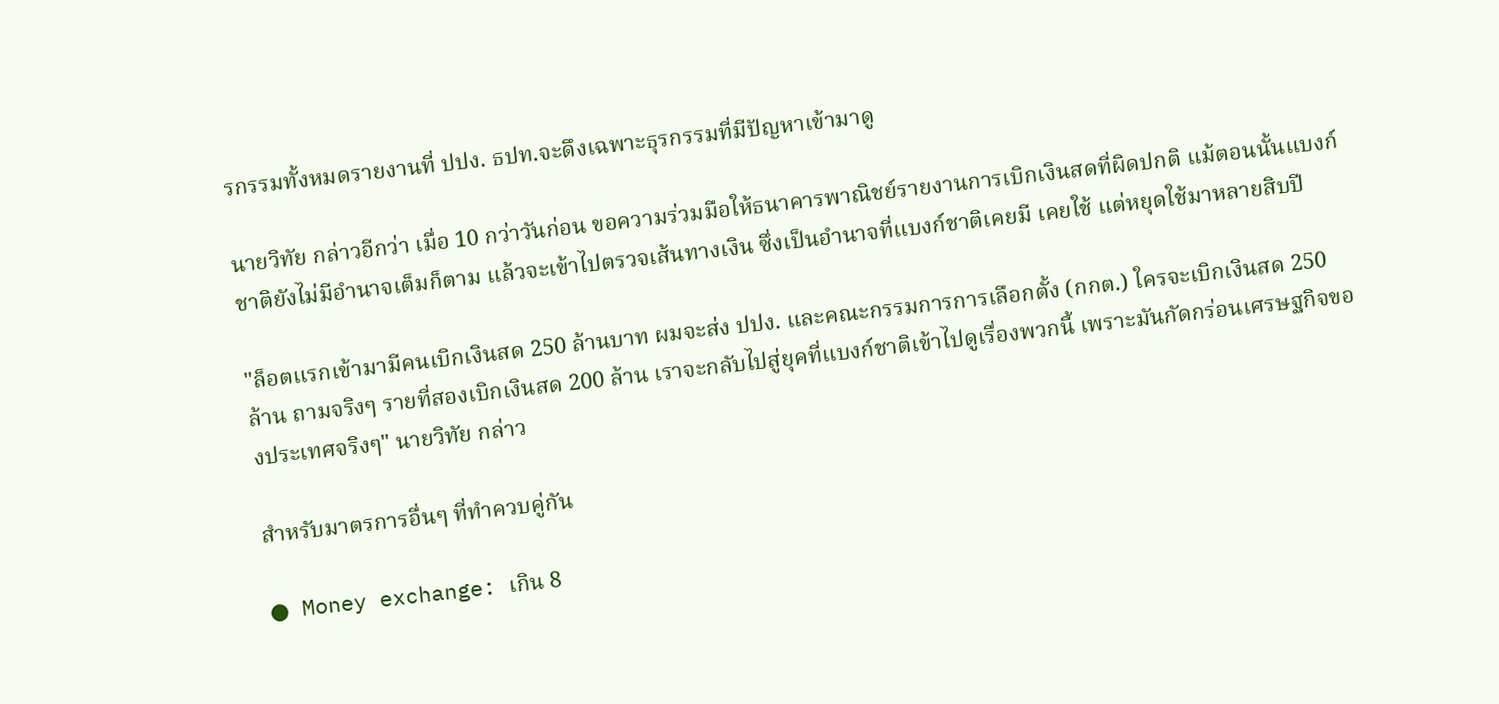รกรรมทั้งหมดรายงานที่ ปปง. ธปท.จะดึงเฉพาะธุรกรรมที่มีปัญหาเข้ามาดู

นายวิทัย กล่าวอีกว่า เมื่อ 10 กว่าวันก่อน ขอความร่วมมือให้ธนาคารพาณิชย์รายงานการเบิกเงินสดที่ผิดปกติ แม้ตอนนั้นแบงก์ชาติยังไม่มีอำนาจเต็มก็ตาม แล้วจะเข้าไปตรวจเส้นทางเงิน ซึ่งเป็นอำนาจที่แบงก์ชาติเคยมี เคยใช้ แต่หยุดใช้มาหลายสิบปี

"ล็อตแรกเข้ามามีคนเบิกเงินสด 250 ล้านบาท ผมจะส่ง ปปง. และคณะกรรมการการเลือกตั้ง (กกต.) ใครจะเบิกเงินสด 250 ล้าน ถามจริงๆ รายที่สองเบิกเงินสด 200 ล้าน เราจะกลับไปสู่ยุคที่แบงก์ชาติเข้าไปดูเรื่องพวกนี้ เพราะมันกัดกร่อนเศรษฐกิจของประเทศจริงๆ" นายวิทัย กล่าว

สำหรับมาตรการอื่นๆ ที่ทำควบคู่กัน

● Money exchange: เกิน 8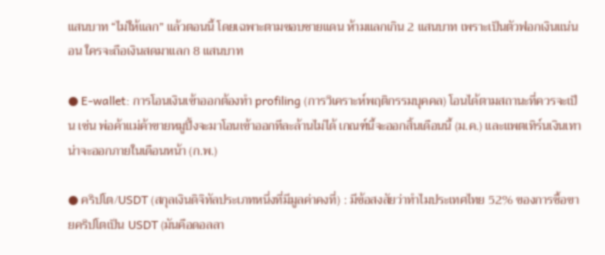แสนบาท “ไม่ให้แลก” แล้วตอนนี้ โดยเฉพาะตามขอบชายแดน ห้ามแลกเกิน 2 แสนบาท เพราะเป็นตัวฟอกเงินแน่นอน ใครจะถือเงินสดมาแลก 8 แสนบาท

● E-wallet: การโอนเงินเข้าออกต้องทำ profiling (การวิเคราะห์พฤติกรรมบุคคล) โอนได้ตามสถานะที่ควรจะเป็น เช่น พ่อค้าแม่ค้าขายหมูปิ้งจะมาโอนเข้าออกทีละล้านไม่ได้ เกณฑ์นี้จะออกสิ้นเดือนนี้ (ม.ค.) และแพตเทิร์นเงินเทาน่าจะออกภายในเดือนหน้า (ก.พ.)

● คริปโต/USDT (สกุลเงินดิจิทัลประเภทหนึ่งที่มีมูลค่าคงที่) : มีข้อสงสัยว่าทำไมประเทศไทย 52% ของการซื้อขายคริปโตเป็น USDT (มันคือดอลลา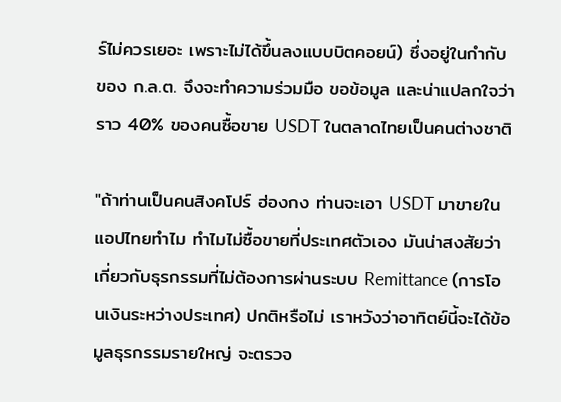ร์ไม่ควรเยอะ เพราะไม่ได้ขึ้นลงแบบบิตคอยน์) ซึ่งอยู่ในกำกับของ ก.ล.ต. จึงจะทำความร่วมมือ ขอข้อมูล และน่าแปลกใจว่าราว 40% ของคนซื้อขาย USDT ในตลาดไทยเป็นคนต่างชาติ

"ถ้าท่านเป็นคนสิงคโปร์ ฮ่องกง ท่านจะเอา USDT มาขายในแอปไทยทำไม ทำไมไม่ซื้อขายที่ประเทศตัวเอง มันน่าสงสัยว่าเกี่ยวกับธุรกรรมที่ไม่ต้องการผ่านระบบ Remittance (การโอนเงินระหว่างประเทศ) ปกติหรือไม่ เราหวังว่าอาทิตย์นี้จะได้ข้อมูลธุรกรรมรายใหญ่ จะตรวจ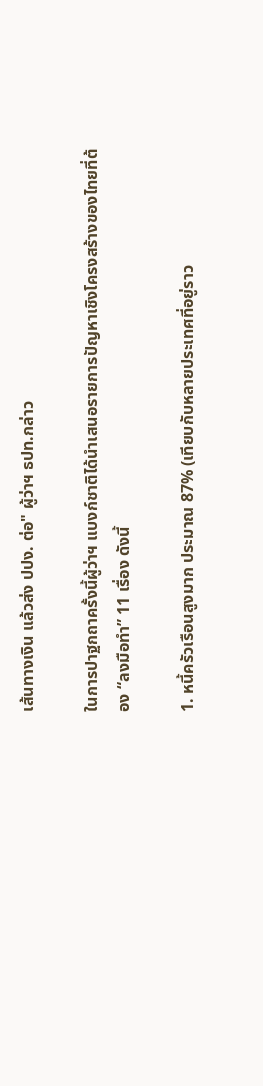เส้นทางเงิน แล้วส่ง ปปง. ต่อ" ผู้ว่าฯ ธปท.กล่าว

ในการปาฐกถาครั้งนี้ผู้ว่าฯ แบงก์ชาติได้นำเสนอรายการปัญหาเชิงโครงสร้างของไทยที่ต้อง “ลงมือทำ” 11 เรื่อง ดังนี้

1. หนี้ครัวเรือนสูงมาก ประมาณ 87% (เทียบกับหลายประเทศที่อยู่ราว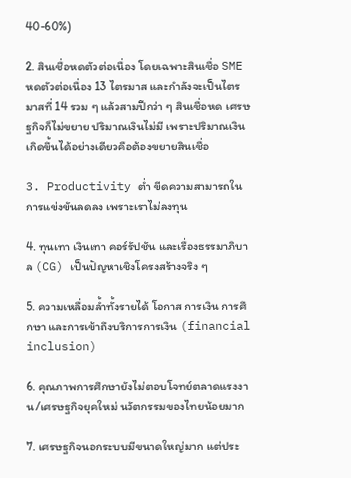40-60%)

2. สินเชื่อหดตัวต่อเนื่อง โดยเฉพาะสินเชื่อ SME หดตัวต่อเนื่อง 13 ไตรมาส และกำลังจะเป็นไตรมาสที่ 14 รวม ๆ แล้วสามปีกว่า ๆ สินเชื่อหด เศรษฐกิจก็ไม่ขยาย ปริมาณเงินไม่มี เพราะปริมาณเงินเกิดขึ้นได้อย่างเดียวคือต้องขยายสินเชื่อ

3. Productivity ต่ำ ขีดความสามารถในการแข่งขันลดลง เพราะเราไม่ลงทุน

4. ทุนเทา เงินเทา คอร์รัปชัน และเรื่องธรรมาภิบาล (CG) เป็นปัญหาเชิงโครงสร้างจริง ๆ

5. ความเหลื่อมล้ำทั้งรายได้ โอกาส การเงิน การศึกษา และการเข้าถึงบริการการเงิน (financial inclusion)

6. คุณภาพการศึกษายังไม่ตอบโจทย์ตลาดแรงงาน/เศรษฐกิจยุคใหม่ นวัตกรรมของไทยน้อยมาก

7. เศรษฐกิจนอกระบบมีขนาดใหญ่มาก แต่ประ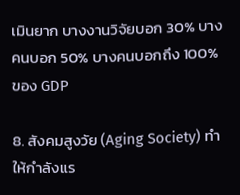เมินยาก บางงานวิจัยบอก 30% บางคนบอก 50% บางคนบอกถึง 100% ของ GDP

8. สังคมสูงวัย (Aging Society) ทำให้กำลังแร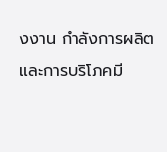งงาน กำลังการผลิต และการบริโภคมี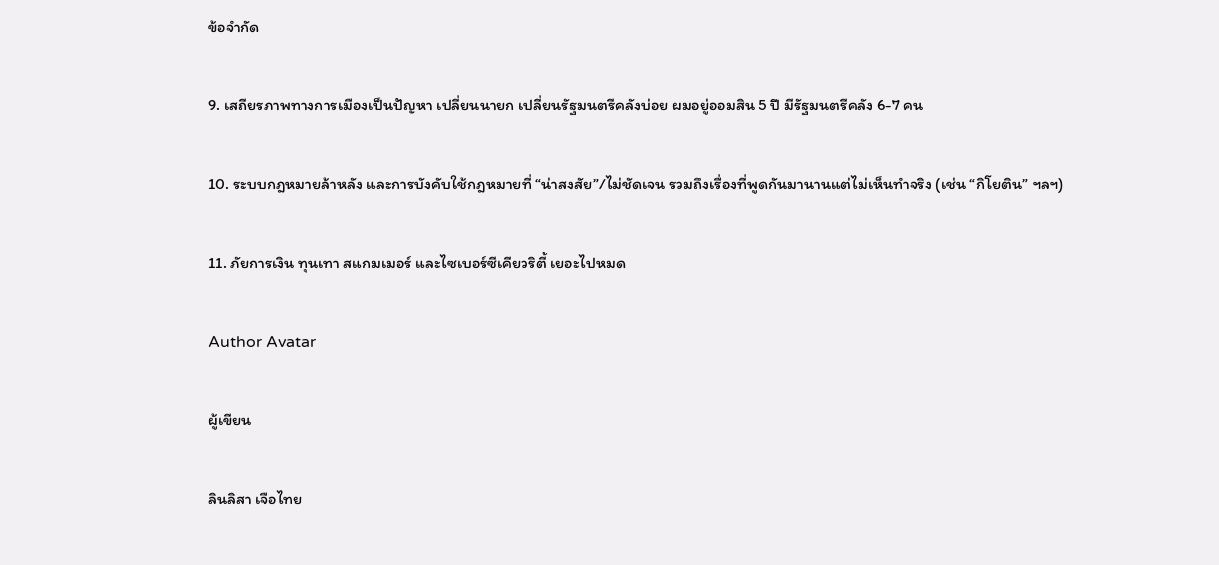ข้อจำกัด

9. เสถียรภาพทางการเมืองเป็นปัญหา เปลี่ยนนายก เปลี่ยนรัฐมนตรีคลังบ่อย ผมอยู่ออมสิน 5 ปี มีรัฐมนตรีคลัง 6-7 คน

10. ระบบกฎหมายล้าหลัง และการบังคับใช้กฎหมายที่ “น่าสงสัย”/ไม่ชัดเจน รวมถึงเรื่องที่พูดกันมานานแต่ไม่เห็นทำจริง (เช่น “กิโยติน” ฯลฯ)

11. ภัยการเงิน ทุนเทา สแกมเมอร์ และไซเบอร์ซีเคียวริตี้ เยอะไปหมด

Author Avatar

ผู้เขียน

ลินลิสา เจือไทย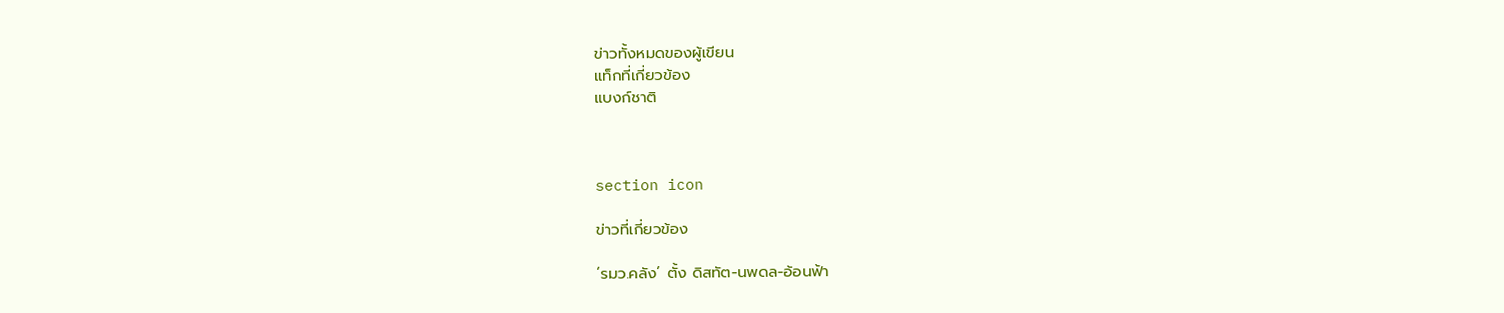ข่าวทั้งหมดของผู้เขียน
แท็กที่เกี่ยวข้อง
แบงก์ชาติ



section icon

ข่าวที่เกี่ยวข้อง

‘รมว.คลัง’ ตั้ง ดิสทัต-นพดล-อ้อนฟ้า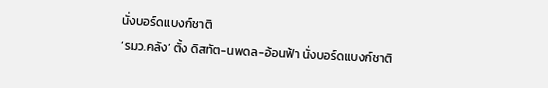นั่งบอร์ดแบงก์ชาติ
‘รมว.คลัง’ ตั้ง ดิสทัต-นพดล-อ้อนฟ้า นั่งบอร์ดแบงก์ชาติ